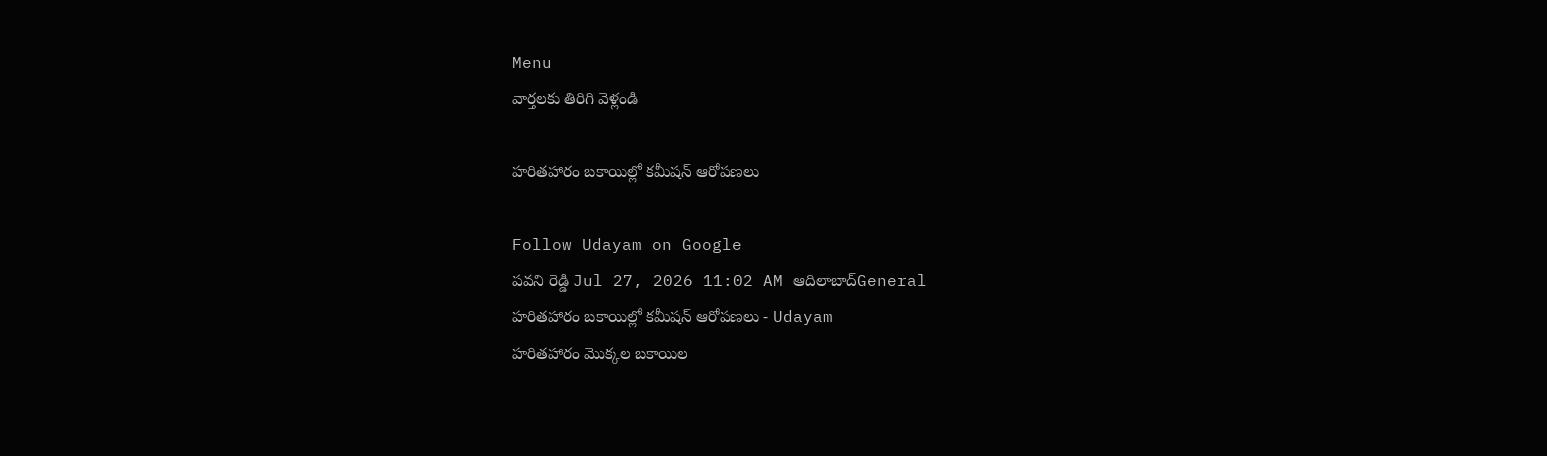Menu
వార్తలకు తిరిగి వెళ్లండి

హరితహారం బకాయిల్లో కమీషన్ ఆరోపణలు

Follow Udayam on Google
పవని రెడ్డి Jul 27, 2026 11:02 AM ఆదిలాబాద్General
హరితహారం బకాయిల్లో కమీషన్ ఆరోపణలు - Udayam
హరితహారం మొక్కల బకాయిల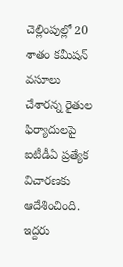చెల్లింపుల్లో 20 శాతం కమీషన్ వసూలు చేశారన్న రైతుల ఫిర్యాదులపై ఐటీడీఏ ప్రత్యేక విచారణకు ఆదేశించింది. ఇద్దరు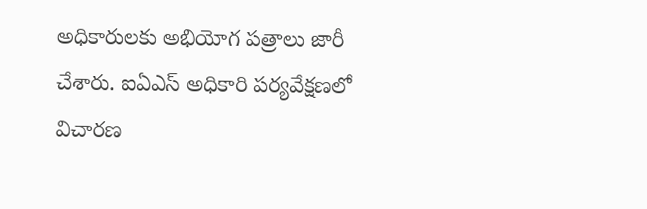అధికారులకు అభియోగ పత్రాలు జారీ చేశారు. ఐఏఎస్‌ అధికారి పర్యవేక్షణలో విచారణ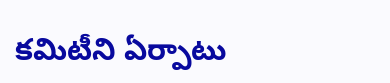కమిటీని ఏర్పాటు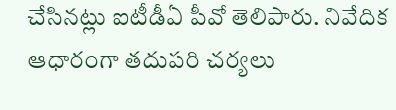చేసినట్లు ఐటీడీఏ పీవో తెలిపారు. నివేదిక ఆధారంగా తదుపరి చర్యలు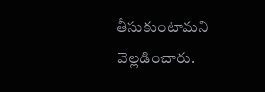తీసుకుంటామని వెల్లడించారు.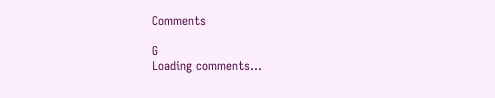Comments

G
Loading comments...